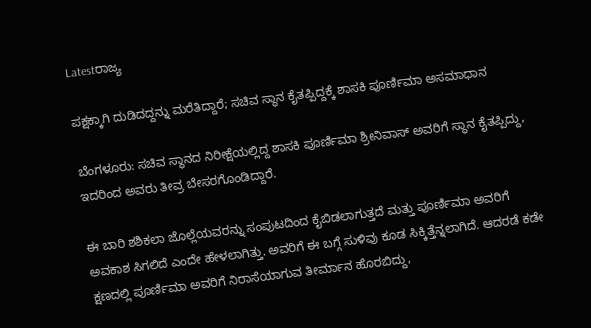Latestರಾಜ್ಯ

ಪಕ್ಷಕ್ಕಾಗಿ ದುಡಿದದ್ದನ್ನು ಮರೆತಿದ್ದಾರೆ; ಸಚಿವ ಸ್ಥಾನ ಕೈತಪ್ಪಿದ್ದಕ್ಕೆ ಶಾಸಕಿ ಪೂರ್ಣಿಮಾ ಅಸಮಾಧಾನ

ಬೆಂಗಳೂರು: ಸಚಿವ ಸ್ಥಾನದ ನಿರೀಕ್ಷೆಯಲ್ಲಿದ್ದ ಶಾಸಕಿ ಪೂರ್ಣಿಮಾ ಶ್ರೀನಿವಾಸ್ ಅವರಿಗೆ ಸ್ಥಾನ ಕೈತಪ್ಪಿದ್ದು, ಇದರಿಂದ ಅವರು ತೀವ್ರ ಬೇಸರಗೊಂಡಿದ್ದಾರೆ.

ಈ ಬಾರಿ ಶಶಿಕಲಾ ಜೊಲ್ಲೆಯವರನ್ನು ಸಂಪುಟದಿಂದ ಕೈಬಿಡಲಾಗುತ್ತದೆ ಮತ್ತು ಪೂರ್ಣಿಮಾ ಅವರಿಗೆ ಅವಕಾಶ ಸಿಗಲಿದೆ ಎಂದೇ ಹೇಳಲಾಗಿತ್ತು. ಅವರಿಗೆ ಈ ಬಗ್ಗೆ ಸುಳಿವು ಕೂಡ ಸಿಕ್ಕಿತ್ತೆನ್ನಲಾಗಿದೆ. ಆದರಡೆ ಕಡೇ ಕ್ಷಣದಲ್ಲಿ ಪೂರ್ಣಿಮಾ ಅವರಿಗೆ ನಿರಾಸೆಯಾಗುವ ತೀರ್ಮಾನ ಹೊರಬಿದ್ದು,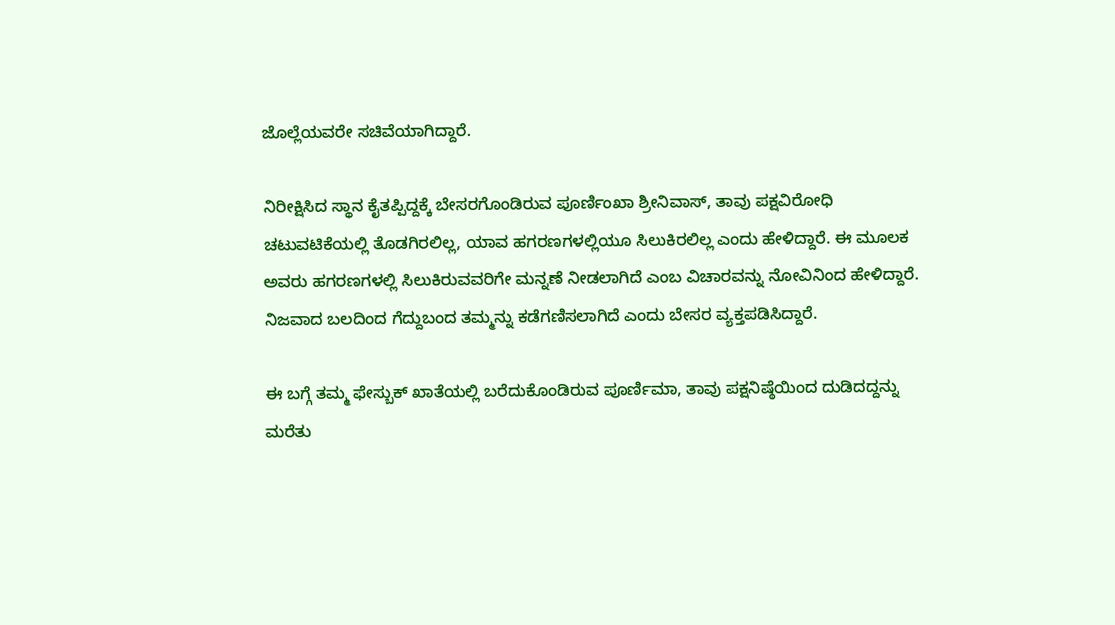ಜೊಲ್ಲೆಯವರೇ ಸಚಿವೆಯಾಗಿದ್ದಾರೆ.

ನಿರೀಕ್ಷಿಸಿದ ಸ್ಥಾನ ಕೈತಪ್ಪಿದ್ದಕ್ಕೆ ಬೇಸರಗೊಂಡಿರುವ ಪೂರ್ಣಿಂಖಾ ಶ್ರೀನಿವಾಸ್, ತಾವು ಪಕ್ಷವಿರೋಧಿ ಚಟುವಟಿಕೆಯಲ್ಲಿ ತೊಡಗಿರಲಿಲ್ಲ, ಯಾವ ಹಗರಣಗಳಲ್ಲಿಯೂ ಸಿಲುಕಿರಲಿಲ್ಲ ಎಂದು ಹೇಳಿದ್ದಾರೆ. ಈ ಮೂಲಕ ಅವರು ಹಗರಣಗಳಲ್ಲಿ ಸಿಲುಕಿರುವವರಿಗೇ ಮನ್ನಣೆ ನೀಡಲಾಗಿದೆ ಎಂಬ ವಿಚಾರವನ್ನು ನೋವಿನಿಂದ ಹೇಳಿದ್ದಾರೆ. ನಿಜವಾದ ಬಲದಿಂದ ಗೆದ್ದುಬಂದ ತಮ್ಮನ್ನು ಕಡೆಗಣಿಸಲಾಗಿದೆ ಎಂದು ಬೇಸರ ವ್ಯಕ್ತಪಡಿಸಿದ್ದಾರೆ.

ಈ ಬಗ್ಗೆ ತಮ್ಮ ಫೇಸ್ಬುಕ್ ಖಾತೆಯಲ್ಲಿ ಬರೆದುಕೊಂಡಿರುವ ಪೂರ್ಣಿಮಾ, ತಾವು ಪಕ್ಷನಿಷ್ಠೆಯಿಂದ ದುಡಿದದ್ದನ್ನು ಮರೆತು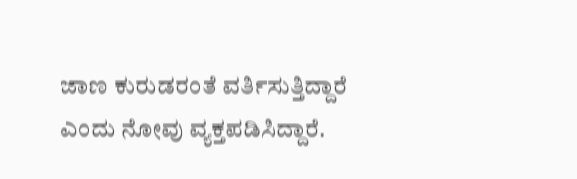ಜಾಣ ಕುರುಡರಂತೆ ವರ್ತಿಸುತ್ತಿದ್ದಾರೆ ಎಂದು ನೋವು ವ್ಯಕ್ತಪಡಿಸಿದ್ದಾರೆ.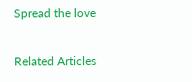Spread the love

Related Articles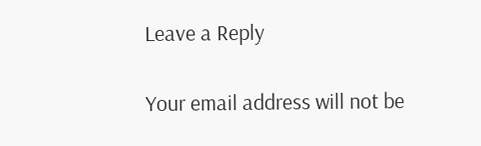Leave a Reply

Your email address will not be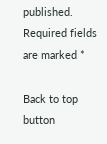published. Required fields are marked *

Back to top button